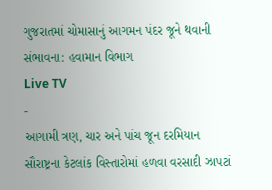ગુજરાતમાં ચોમાસાનું આગમન પંદર જૂને થવાની સંભાવના: હવામાન વિભાગ
Live TV
-
આગામી ત્રણ, ચાર અને પાંચ જૂન દરમિયાન સૌરાષ્ટ્રના કેટલાંક વિસ્તારોમાં હળવા વરસાદી ઝાપટાં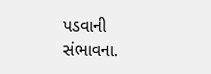પડવાની સંભાવના.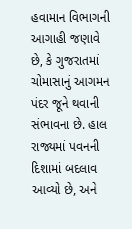હવામાન વિભાગની આગાહી જણાવે છે, કે ગુજરાતમાં ચોમાસાનું આગમન પંદર જૂને થવાની સંભાવના છે. હાલ રાજ્યમાં પવનની દિશામાં બદલાવ આવ્યો છે, અને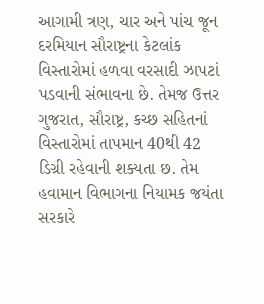આગામી ત્રણ, ચાર અને પાંચ જૂન દરમિયાન સૌરાષ્ટ્રના કેટલાંક વિસ્તારોમાં હળવા વરસાદી ઝાપટાં પડવાની સંભાવના છે. તેમજ ઉત્તર ગુજરાત, સૌરાષ્ટ્ર, કચ્છ સહિતનાં વિસ્તારોમાં તાપમાન 40થી 42 ડિગ્રી રહેવાની શક્યતા છ. તેમ હવામાન વિભાગના નિયામક જયંતા સરકારે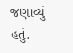જણાવ્યું હતું.